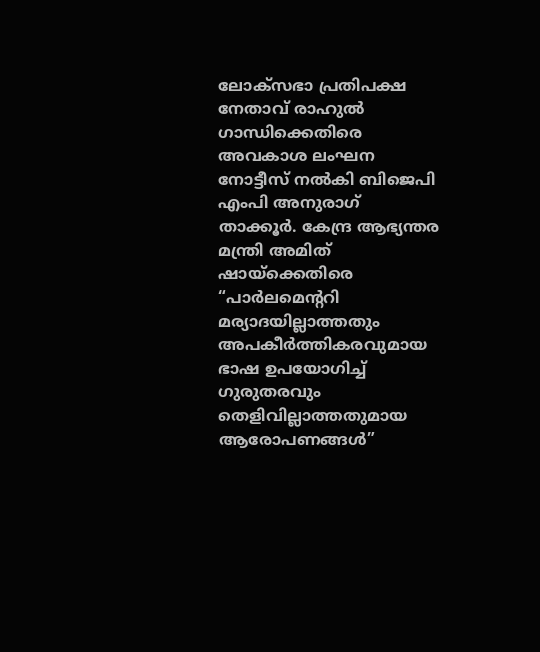ലോക്സഭാ പ്രതിപക്ഷ നേതാവ് രാഹുൽ ഗാന്ധിക്കെതിരെ അവകാശ ലംഘന നോട്ടീസ് നൽകി ബിജെപി എംപി അനുരാഗ് താക്കൂർ. കേന്ദ്ര ആഭ്യന്തര മന്ത്രി അമിത് ഷായ്ക്കെതിരെ “പാർലമെന്ററി മര്യാദയില്ലാത്തതും അപകീർത്തികരവുമായ ഭാഷ ഉപയോഗിച്ച് ഗുരുതരവും തെളിവില്ലാത്തതുമായ ആരോപണങ്ങൾ”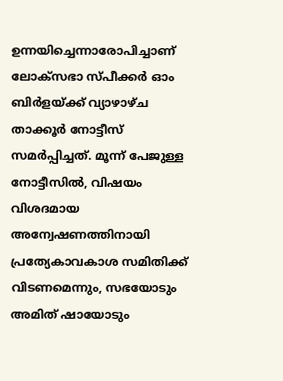ഉന്നയിച്ചെന്നാരോപിച്ചാണ് ലോക്സഭാ സ്പീക്കർ ഓം ബിർളയ്ക്ക് വ്യാഴാഴ്ച താക്കൂർ നോട്ടീസ് സമർപ്പിച്ചത്. മൂന്ന് പേജുള്ള നോട്ടീസിൽ, വിഷയം വിശദമായ അന്വേഷണത്തിനായി പ്രത്യേകാവകാശ സമിതിക്ക് വിടണമെന്നും, സഭയോടും അമിത് ഷായോടും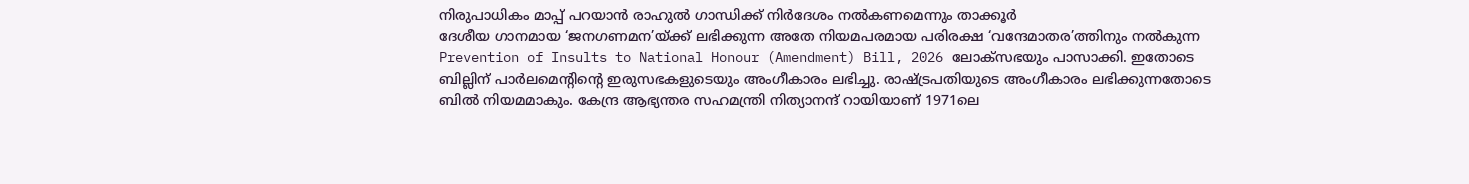നിരുപാധികം മാപ്പ് പറയാൻ രാഹുൽ ഗാന്ധിക്ക് നിർദേശം നൽകണമെന്നും താക്കൂർ
ദേശീയ ഗാനമായ ‘ജനഗണമന’യ്ക്ക് ലഭിക്കുന്ന അതേ നിയമപരമായ പരിരക്ഷ ‘വന്ദേമാതര’ത്തിനും നൽകുന്ന Prevention of Insults to National Honour (Amendment) Bill, 2026 ലോക്സഭയും പാസാക്കി. ഇതോടെ ബില്ലിന് പാർലമെന്റിന്റെ ഇരുസഭകളുടെയും അംഗീകാരം ലഭിച്ചു. രാഷ്ട്രപതിയുടെ അംഗീകാരം ലഭിക്കുന്നതോടെ ബിൽ നിയമമാകും. കേന്ദ്ര ആഭ്യന്തര സഹമന്ത്രി നിത്യാനന്ദ് റായിയാണ് 1971ലെ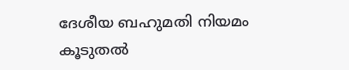ദേശീയ ബഹുമതി നിയമം കൂടുതൽ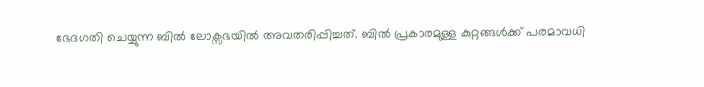ഭേദഗതി ചെയ്യുന്ന ബിൽ ലോക്സഭയിൽ അവതരിപ്പിച്ചത്. ബിൽ പ്രകാരമുള്ള കുറ്റങ്ങൾക്ക് പരമാവധി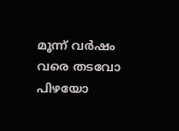മൂന്ന് വർഷം വരെ തടവോ പിഴയോ